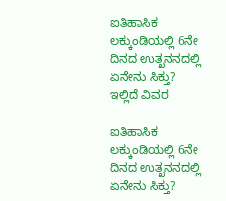ಐತಿಹಾಸಿಕ ಲಕ್ಕುಂಡಿಯಲ್ಲಿ 6ನೇ ದಿನದ ಉತ್ಖನನದಲ್ಲಿ ಏನೇನು ಸಿಕ್ತು? ಇಲ್ಲಿದೆ ವಿವರ

ಐತಿಹಾಸಿಕ ಲಕ್ಕುಂಡಿಯಲ್ಲಿ 6ನೇ ದಿನದ ಉತ್ಖನನದಲ್ಲಿ ಏನೇನು ಸಿಕ್ತು?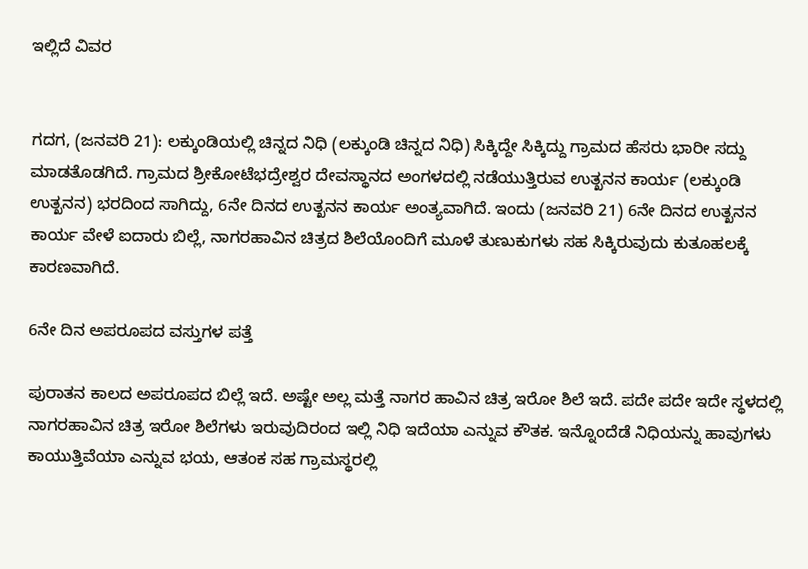ಇಲ್ಲಿದೆ ವಿವರ


ಗದಗ, (ಜನವರಿ 21): ಲಕ್ಕುಂಡಿಯಲ್ಲಿ ಚಿನ್ನದ ನಿಧಿ (ಲಕ್ಕುಂಡಿ ಚಿನ್ನದ ನಿಧಿ) ಸಿಕ್ಕಿದ್ದೇ ಸಿಕ್ಕಿದ್ದು ಗ್ರಾಮದ ಹೆಸರು ಭಾರೀ ಸದ್ದು ಮಾಡತೊಡಗಿದೆ. ಗ್ರಾಮದ ಶ್ರೀಕೋಟೆಭದ್ರೇಶ್ವರ ದೇವಸ್ಥಾನದ ಅಂಗಳದಲ್ಲಿ ನಡೆಯುತ್ತಿರುವ ಉತ್ಖನನ ಕಾರ್ಯ (ಲಕ್ಕುಂಡಿ ಉತ್ಖನನ) ಭರದಿಂದ ಸಾಗಿದ್ದು, 6ನೇ ದಿನದ ಉತ್ಖನನ ಕಾರ್ಯ ಅಂತ್ಯವಾಗಿದೆ. ಇಂದು (ಜನವರಿ 21) 6ನೇ ದಿನದ ಉತ್ಖನನ ಕಾರ್ಯ ವೇಳೆ ಐದಾರು ಬಿಲ್ಲೆ, ನಾಗರಹಾವಿನ ಚಿತ್ರದ ಶಿಲೆಯೊಂದಿಗೆ ಮೂಳೆ ತುಣುಕುಗಳು ಸಹ ಸಿಕ್ಕಿರುವುದು ಕುತೂಹಲಕ್ಕೆ ಕಾರಣವಾಗಿದೆ.

6ನೇ ದಿನ ಅಪರೂಪದ ವಸ್ತುಗಳ ಪತ್ತೆ

ಪುರಾತನ ಕಾಲದ ಅಪರೂಪದ ಬಿಲ್ಲೆ ಇದೆ. ಅಷ್ಟೇ ಅಲ್ಲ ಮತ್ತೆ ನಾಗರ ಹಾವಿನ ಚಿತ್ರ ಇರೋ ಶಿಲೆ ಇದೆ. ಪದೇ ಪದೇ ಇದೇ ಸ್ಥಳದಲ್ಲಿ ನಾಗರಹಾವಿನ ಚಿತ್ರ ಇರೋ ಶಿಲೆಗಳು ಇರುವುದಿರಂದ ಇಲ್ಲಿ ನಿಧಿ ಇದೆಯಾ ಎನ್ನುವ ಕೌತಕ. ಇನ್ನೊಂದೆಡೆ ನಿಧಿಯನ್ನು ಹಾವುಗಳು ಕಾಯುತ್ತಿವೆಯಾ ಎನ್ನುವ ಭಯ, ಆತಂಕ ಸಹ ಗ್ರಾಮಸ್ಥರಲ್ಲಿ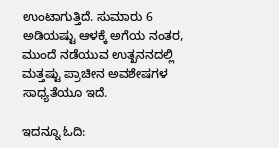ಉಂಟಾಗುತ್ತಿದೆ. ಸುಮಾರು 6 ಅಡಿಯಷ್ಟು ಆಳಕ್ಕೆ ಅಗೆಯ ನಂತರ, ಮುಂದೆ ನಡೆಯುವ ಉತ್ಖನನದಲ್ಲಿ ಮತ್ತಷ್ಟು ಪ್ರಾಚೀನ ಅವಶೇಷಗಳ ಸಾಧ್ಯತೆಯೂ ಇದೆ.

ಇದನ್ನೂ ಓದಿ: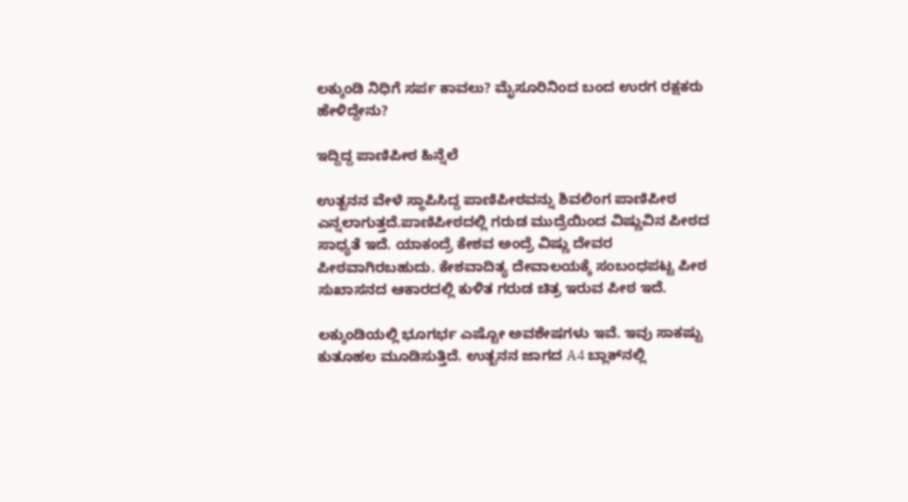ಲಕ್ಕುಂಡಿ ನಿಧಿಗೆ ಸರ್ಪ ಕಾವಲು? ಮೈಸೂರಿನಿಂದ ಬಂದ ಉರಗ ರಕ್ಷಕರು ಹೇಳಿದ್ದೇನು?

ಇದ್ದಿದ್ದ ಪಾಣಿಪೀಠ ಹಿನ್ನೆಲೆ

ಉತ್ಖನನ ವೇಳೆ ಸ್ಥಾಪಿಸಿದ್ದ ಪಾಣಿಪೀಠವನ್ನು ಶಿವಲಿಂಗ ಪಾಣಿಪೀಠ ಎನ್ನಲಾಗುತ್ತದೆ.ಪಾಣಿಪೀಠದಲ್ಲಿ ಗರುಡ ಮುದ್ರೆಯಿಂದ ವಿಷ್ಣುವಿನ ಪೀಠದ ಸಾಧ್ಯತೆ ಇದೆ. ಯಾಕಂದ್ರೆ ಕೇಶವ ಅಂದ್ರೆ ವಿಷ್ಣು ದೇವರ ಪೀಠವಾಗಿರಬಹುದು. ಕೇಶವಾದಿತ್ಯ ದೇವಾಲಯಕ್ಕೆ ಸಂಬಂಧಪಟ್ಟ ಪೀಠ ಸುಖಾಸನದ ಆಕಾರದಲ್ಲಿ ಕುಳಿತ ಗರುಡ ಚಿತ್ರ ಇರುವ ಪೀಠ ಇದೆ.

ಲಕ್ಕುಂಡಿಯಲ್ಲಿ ಭೂಗರ್ಭ ಎಷ್ಟೋ ಅವಶೇಷಗಳು ಇವೆ. ಇವು ಸಾಕಷ್ಟು ಕುತೂಹಲ ಮೂಡಿಸುತ್ತಿದೆ. ಉತ್ಖನನ ಜಾಗದ A4 ಬ್ಲಾಕ್‌ನಲ್ಲಿ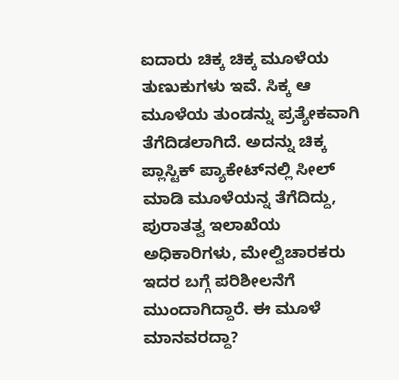ಐದಾರು ಚಿಕ್ಕ ಚಿಕ್ಕ ಮೂಳೆಯ ತುಣುಕುಗಳು ಇವೆ. ಸಿಕ್ಕ ಆ ಮೂಳೆಯ ತುಂಡನ್ನು ಪ್ರತ್ಯೇಕವಾಗಿ ತೆಗೆದಿಡಲಾಗಿದೆ. ಅದನ್ನು ಚಿಕ್ಕ ಪ್ಲಾಸ್ಟಿಕ್ ಪ್ಯಾಕೇಟ್‌ನಲ್ಲಿ ಸೀಲ್ ಮಾಡಿ ಮೂಳೆಯನ್ನ ತೆಗೆದಿದ್ದು, ಪುರಾತತ್ವ ಇಲಾಖೆಯ ಅಧಿಕಾರಿಗಳು, ಮೇಲ್ವಿಚಾರಕರು ಇದರ ಬಗ್ಗೆ ಪರಿಶೀಲನೆಗೆ ಮುಂದಾಗಿದ್ದಾರೆ. ಈ ಮೂಳೆ ಮಾನವರದ್ದಾ?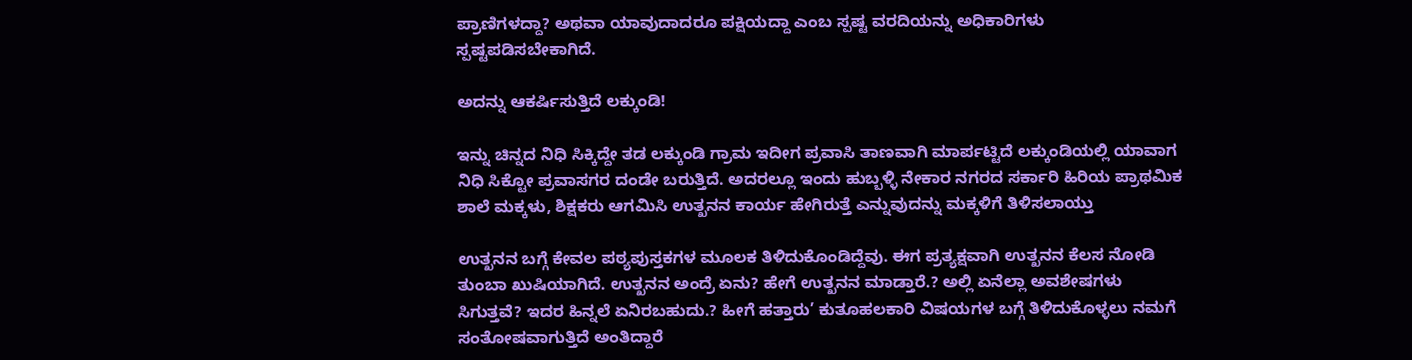ಪ್ರಾಣಿಗಳದ್ದಾ? ಅಥವಾ ಯಾವುದಾದರೂ ಪಕ್ಷಿಯದ್ದಾ ಎಂಬ ಸ್ಪಷ್ಟ ವರದಿಯನ್ನು ಅಧಿಕಾರಿಗಳು ಸ್ಪಷ್ಟಪಡಿಸಬೇಕಾಗಿದೆ.

ಅದನ್ನು ಆಕರ್ಷಿಸುತ್ತಿದೆ ಲಕ್ಕುಂಡಿ!

ಇನ್ನು ಚಿನ್ನದ ನಿಧಿ ಸಿಕ್ಕಿದ್ದೇ ತಡ ಲಕ್ಕುಂಡಿ ಗ್ರಾಮ ಇದೀಗ ಪ್ರವಾಸಿ ತಾಣವಾಗಿ ಮಾರ್ಪಟ್ಟಿದೆ ಲಕ್ಕುಂಡಿಯಲ್ಲಿ ಯಾವಾಗ ನಿಧಿ ಸಿಕ್ಟೋ ಪ್ರವಾಸಗರ ದಂಡೇ ಬರುತ್ತಿದೆ. ಅದರಲ್ಲೂ ಇಂದು ಹುಬ್ಬಳ್ಳಿ ನೇಕಾರ ನಗರದ ಸರ್ಕಾರಿ ಹಿರಿಯ ಪ್ರಾಥಮಿಕ ಶಾಲೆ ಮಕ್ಕಳು, ಶಿಕ್ಷಕರು ಆಗಮಿಸಿ ಉತ್ಖನನ ಕಾರ್ಯ ಹೇಗಿರುತ್ತೆ ಎನ್ನುವುದನ್ನು ಮಕ್ಕಳಿಗೆ ತಿಳಿಸಲಾಯ್ತು

ಉತ್ಖನನ ಬಗ್ಗೆ ಕೇವಲ ಪಠ್ಯಪುಸ್ತಕಗಳ ಮೂಲಕ ತಿಳಿದುಕೊಂಡಿದ್ದೆವು. ಈಗ ಪ್ರತ್ಯಕ್ಷವಾಗಿ ಉತ್ಖನನ ಕೆಲಸ ನೋಡಿ ತುಂಬಾ ಖುಷಿಯಾಗಿದೆ. ಉತ್ಖನನ ಅಂದ್ರೆ ಏನು? ಹೇಗೆ ಉತ್ಖನನ ಮಾಡ್ತಾರೆ.? ಅಲ್ಲಿ ಏನೆಲ್ಲಾ ಅವಶೇಷಗಳು ಸಿಗುತ್ತವೆ? ಇದರ ಹಿನ್ನಲೆ ಏನಿರಬಹುದು.? ಹೀಗೆ ಹತ್ತಾರು’ ಕುತೂಹಲಕಾರಿ ವಿಷಯಗಳ ಬಗ್ಗೆ ತಿಳಿದುಕೊಳ್ಳಲು ನಮಗೆ ಸಂತೋಷವಾಗುತ್ತಿದೆ ಅಂತಿದ್ದಾರೆ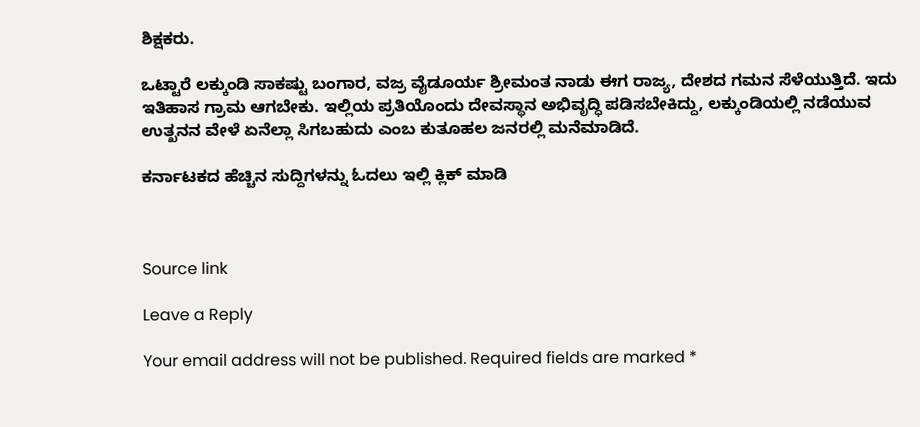ಶಿಕ್ಷಕರು.

ಒಟ್ಟಾರೆ ಲಕ್ಕುಂಡಿ ಸಾಕಷ್ಟು ಬಂಗಾರ, ವಜ್ರ ವೈಡೂರ್ಯ ಶ್ರೀಮಂತ ನಾಡು ಈಗ ರಾಜ್ಯ, ದೇಶದ ಗಮನ ಸೆಳೆಯುತ್ತಿದೆ. ಇದು ಇತಿಹಾಸ ಗ್ರಾಮ ಆಗಬೇಕು. ಇಲ್ಲಿಯ ಪ್ರತಿಯೊಂದು ದೇವಸ್ಥಾನ ಅಭಿವೃದ್ಧಿ ಪಡಿಸಬೇಕಿದ್ದು, ಲಕ್ಕುಂಡಿಯಲ್ಲಿ ನಡೆಯುವ ಉತ್ಖನನ ವೇಳೆ ಏನೆಲ್ಲಾ ಸಿಗಬಹುದು ಎಂಬ ಕುತೂಹಲ ಜನರಲ್ಲಿ ಮನೆಮಾಡಿದೆ.

ಕರ್ನಾಟಕದ ಹೆಚ್ಚಿನ ಸುದ್ದಿಗಳನ್ನು ಓದಲು ಇಲ್ಲಿ ಕ್ಲಿಕ್ ಮಾಡಿ



Source link

Leave a Reply

Your email address will not be published. Required fields are marked *